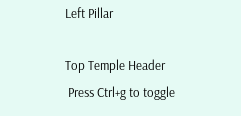Left Pillar

Top Temple Header
 Press Ctrl+g to toggle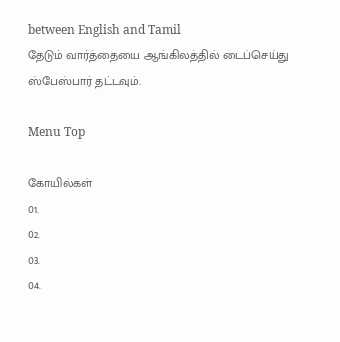between English and Tamil
தேடும் வார்த்தையை ஆங்கிலத்தில் டைப்செய்து ஸ்பேஸ்பார் தட்டவும்.

Menu Top

கோயில்கள்
01.
02.
03.
04.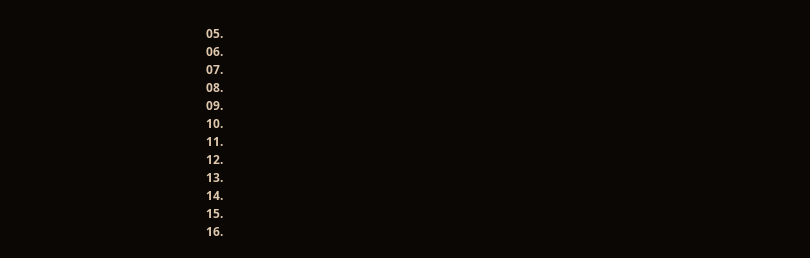05.
06.
07.
08.
09.
10.
11.
12.
13.
14.
15.
16.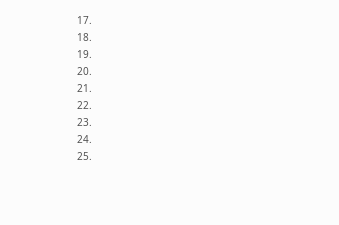17.
18.
19.
20.
21.
22.
23.
24.
25.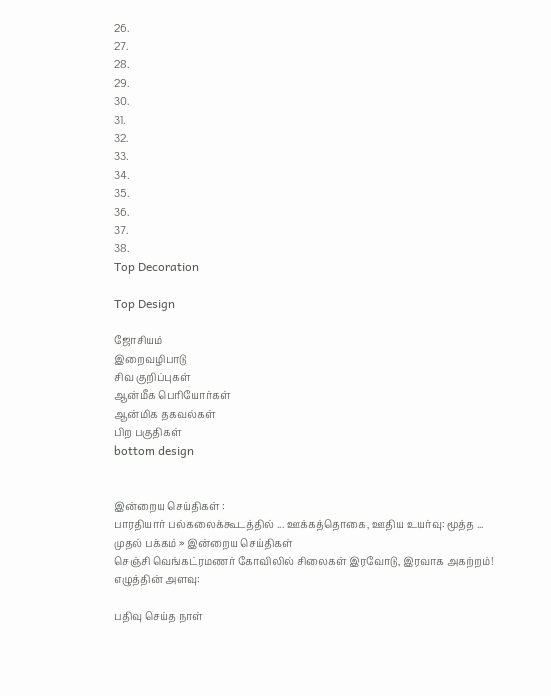26.
27.
28.
29.
30.
31.
32.
33.
34.
35.
36.
37.
38.
Top Decoration

Top Design

ஜோசியம்
இறைவழிபாடு
சிவ குறிப்புகள்
ஆன்மீக பெரியோர்கள்
ஆன்மிக தகவல்கள்
பிற பகுதிகள்
bottom design


இன்றைய செய்திகள் :
பாரதியார் பல்கலைக்கூடத்தில் ... ஊக்கத்தொகை, ஊதிய உயர்வு: மூத்த ...
முதல் பக்கம் » இன்றைய செய்திகள்
செஞ்சி வெங்கட்ரமணர் கோவிலில் சிலைகள் இரவோடு, இரவாக அகற்றம்!
எழுத்தின் அளவு:

பதிவு செய்த நாள்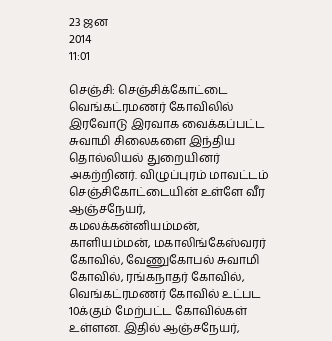23 ஜன
2014
11:01

செஞ்சி: செஞ்சிக்கோட்டை வெங்கட்ரமணர் கோவிலில் இரவோடு இரவாக வைக்கப்பட்ட சுவாமி சிலைகளை இந்திய தொல்லியல் துறையினர் அகற்றினர். விழுப்புரம் மாவட்டம் செஞ்சிகோட்டையின் உள்ளே வீர ஆஞ்சநேயர், கமலக்கன்னியம்மன், காளியம்மன், மகாலிங்கேஸ்வரர் கோவில், வேணுகோபல் சுவாமி கோவில், ரங்கநாதர் கோவில், வெங்கட்ரமணர் கோவில் உட்பட 10க்கும் மேற்பட்ட கோவில்கள் உள்ளன. இதில் ஆஞ்சநேயர்,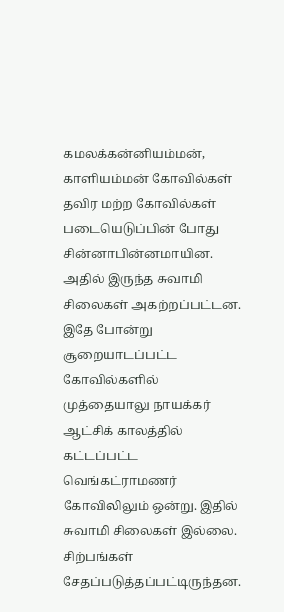கமலக்கன்னியம்மன், காளியம்மன் கோவில்கள் தவிர மற்ற கோவில்கள் படையெடுப்பின் போது சின்னாபின்னமாயின. அதில் இருந்த சுவாமி சிலைகள் அகற்றப்பட்டன. இதே போன்று சூறையாடப்பட்ட கோவில்களில் முத்தையாலு நாயக்கர் ஆட்சிக் காலத்தில் கட்டப்பட்ட வெங்கட்ராமணர் கோவிலிலும் ஒன்று. இதில் சுவாமி சிலைகள் இல்லை. சிற்பங்கள் சேதப்படுத்தப்பட்டிருந்தன.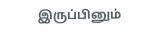இருப்பினும்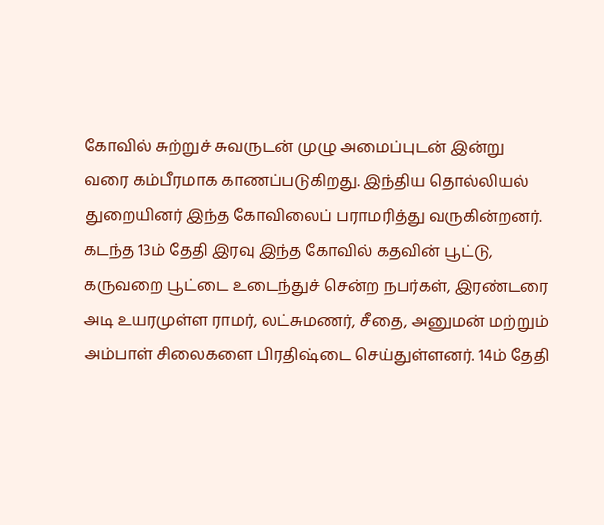கோவில் சுற்றுச் சுவருடன் முழு அமைப்புடன் இன்று வரை கம்பீரமாக காணப்படுகிறது. இந்திய தொல்லியல் துறையினர் இந்த கோவிலைப் பராமரித்து வருகின்றனர். கடந்த 13ம் தேதி இரவு இந்த கோவில் கதவின் பூட்டு, கருவறை பூட்டை உடைந்துச் சென்ற நபர்கள், இரண்டரை அடி உயரமுள்ள ராமர், லட்சுமணர், சீதை, அனுமன் மற்றும் அம்பாள் சிலைகளை பிரதிஷ்டை செய்துள்ளனர். 14ம் தேதி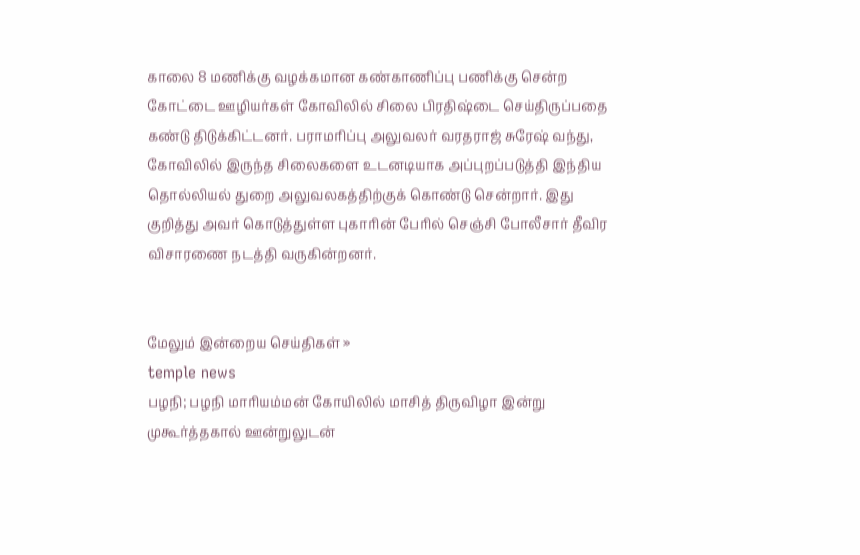காலை 8 மணிக்கு வழக்கமான கண்காணிப்பு பணிக்கு சென்ற கோட்டை ஊழியர்கள் கோவிலில் சிலை பிரதிஷ்டை செய்திருப்பதை கண்டு திடுக்கிட்டனர். பராமரிப்பு அலுவலர் வரதராஜ் சுரேஷ் வந்து, கோவிலில் இருந்த சிலைகளை உடனடியாக அப்புறப்படுத்தி இந்திய தொல்லியல் துறை அலுவலகத்திற்குக் கொண்டு சென்றார். இது குறித்து அவர் கொடுத்துள்ள புகாரின் பேரில் செஞ்சி போலீசார் தீவிர விசாரணை நடத்தி வருகின்றனர்.


மேலும் இன்றைய செய்திகள் »
temple news
பழநி; பழநி மாரியம்மன் கோயிலில் மாசித் திருவிழா இன்று முகூர்த்தகால் ஊன்றுலுடன்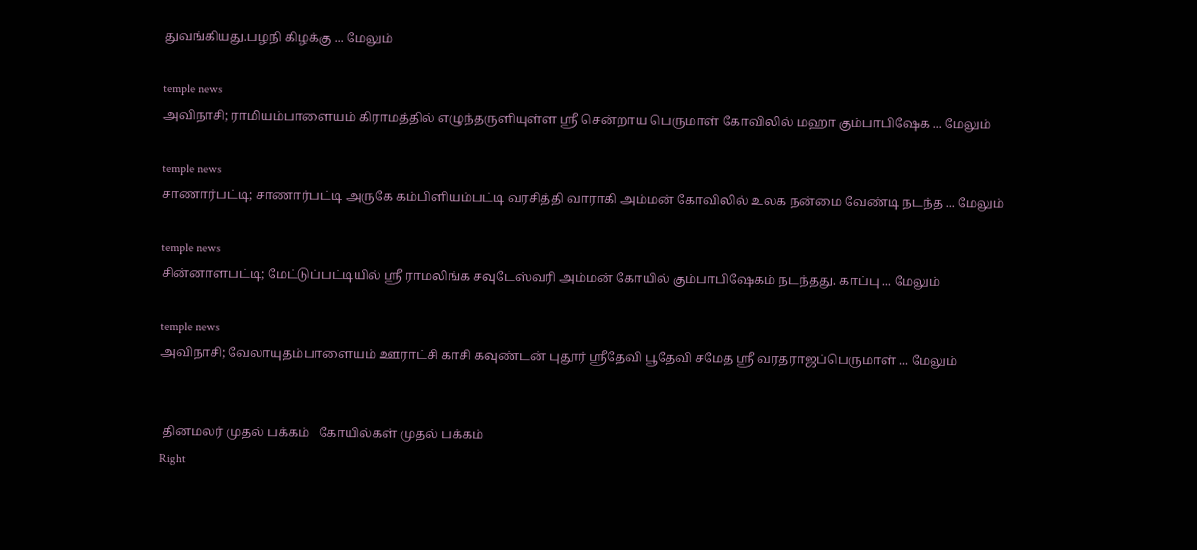துவங்கியது.பழநி கிழக்கு ... மேலும்

temple news
அவிநாசி; ராமியம்பாளையம் கிராமத்தில் எழுந்தருளியுள்ள ஸ்ரீ சென்றாய பெருமாள் கோவிலில் மஹா கும்பாபிஷேக ... மேலும்

temple news
சாணார்பட்டி; சாணார்பட்டி அருகே கம்பிளியம்பட்டி வரசித்தி வாராகி அம்மன் கோவிலில் உலக நன்மை வேண்டி நடந்த ... மேலும்

temple news
சின்னாளபட்டி; மேட்டுப்பட்டியில் ஸ்ரீ ராமலிங்க சவுடேஸ்வரி அம்மன் கோயில் கும்பாபிஷேகம் நடந்தது. காப்பு ... மேலும்

temple news
அவிநாசி; வேலாயுதம்பாளையம் ஊராட்சி காசி கவுண்டன் புதூர் ஸ்ரீதேவி பூதேவி சமேத ஸ்ரீ வரதராஜப்பெருமாள் ... மேலும்


 தினமலர் முதல் பக்கம்   கோயில்கள் முதல் பக்கம்
Right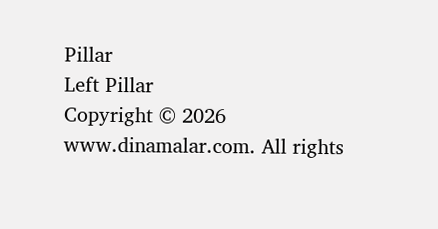Pillar
Left Pillar
Copyright © 2026 www.dinamalar.com. All rights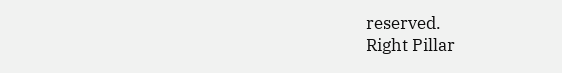reserved.
Right Pillar